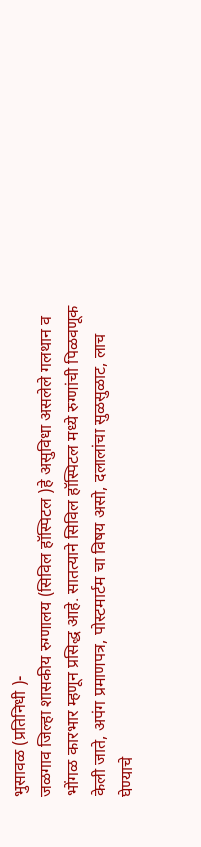भुसावळ (प्रतिनिधी )-
जळगाव जिल्हा शासकीय रुग्णालय (सिविल हॉस्पिटल )हे असुविधा असलेले गलथान व भोंगळ कारभार म्हणून प्रसिद्ध आहे. सातत्याने सिविल हॉस्पिटल मध्ये रुग्णांची पिळवणूक केली जाते, अपंग प्रमाणपत्र, पोस्टमार्टम चा विषय असो, दलालांचा सुळसुळाट, लाच घेण्याचे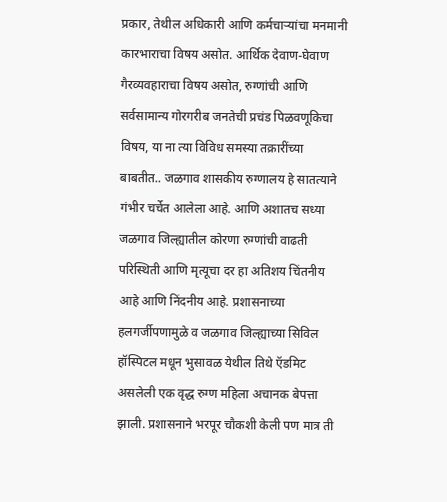प्रकार, तेथील अधिकारी आणि कर्मचाऱ्यांचा मनमानी कारभाराचा विषय असोत. आर्थिक देवाण-घेवाण गैरव्यवहाराचा विषय असोत, रुग्णांची आणि सर्वसामान्य गोरगरीब जनतेची प्रचंड पिळवणूकिचा विषय, या ना त्या विविध समस्या तक्रारींच्या बाबतीत.. जळगाव शासकीय रुग्णालय हे सातत्याने गंभीर चर्चेत आलेला आहे. आणि अशातच सध्या जळगाव जिल्ह्यातील कोरणा रुग्णांची वाढती परिस्थिती आणि मृत्यूचा दर हा अतिशय चिंतनीय आहे आणि निंदनीय आहे. प्रशासनाच्या हलगर्जीपणामुळे व जळगाव जिल्ह्याच्या सिविल हॉस्पिटल मधून भुसावळ येथील तिथे ऍडमिट असलेली एक वृद्ध रुग्ण महिला अचानक बेपत्ता झाली. प्रशासनाने भरपूर चौकशी केली पण मात्र ती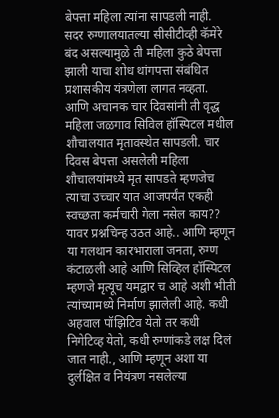बेपत्ता महिला त्यांना सापडली नाही. सदर रुग्णालयातल्या सीसीटीव्ही कॅमेरे बंद असल्यामुळे ती महिला कुठे बेपत्ता झाली याचा शोध थांगपत्ता संबंधित प्रशासकीय यंत्रणेला लागत नव्हता. आणि अचानक चार दिवसांनी ती वृद्ध महिला जळगाव सिविल हॉस्पिटल मधील शौचालयात मृतावस्थेत सापडली. चार दिवस बेपत्ता असलेली महिला शौचालयांमध्ये मृत सापडते म्हणजेच त्याचा उच्चार यात आजपर्यंत एकही स्वच्छता कर्मचारी गेला नसेल काय?? यावर प्रश्नचिन्ह उठत आहे.. आणि म्हणून या गलथान कारभाराला जनता, रुग्ण कंटाळली आहे आणि सिव्हिल हॉस्पिटल म्हणजे मृत्यूच यमद्वार च आहे अशी भीती त्यांच्यामध्ये निर्माण झालेली आहे. कधी अहवाल पॉझिटिव येतो तर कधी निगेटिव्ह येतो, कधी रुग्णांकडे लक्ष दिलं जात नाही., आणि म्हणून अशा या दुर्लक्षित व नियंत्रण नसलेल्या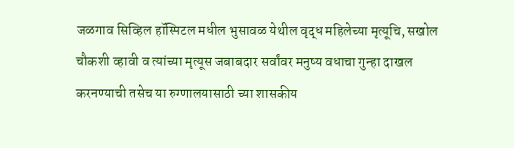जळगाव सिव्हिल हॉस्पिटल मधील भुसावळ येथील वृद्ध महिलेच्या मृत्यूचि, सखोल चौकशी व्हावी व त्यांच्या मृत्यूस जबाबदार सर्वांवर मनुष्य वधाचा गुन्हा दाखल करनण्याची तसेच या रुग्णालयासाठी च्या शासकीय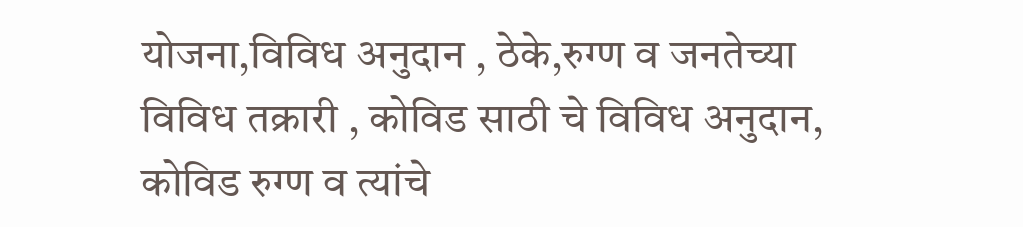योजना,विविध अनुदान , ठेके,रुग्ण व जनतेच्या विविध तक्रारी , कोविड साठी चे विविध अनुदान, कोविड रुग्ण व त्यांचे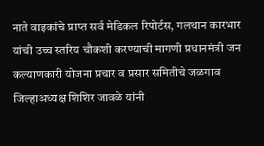नाते वाइकांचे प्राप्त सर्व मेडिकल रिपोर्टस, गलथान कारभार यांची उच्च स्तरिय चौकशी करण्याची मागणी प्रधानमंत्री जन कल्याणकारी योजना प्रचार व प्रसार समितीचे जळगाव जिल्हाअध्यक्ष शिशिर जावळे यांनी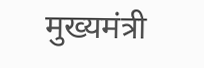मुख्यमंत्री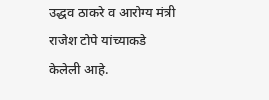उद्धव ठाकरे व आरोग्य मंत्री राजेश टोपे यांच्याकडे केलेली आहे.